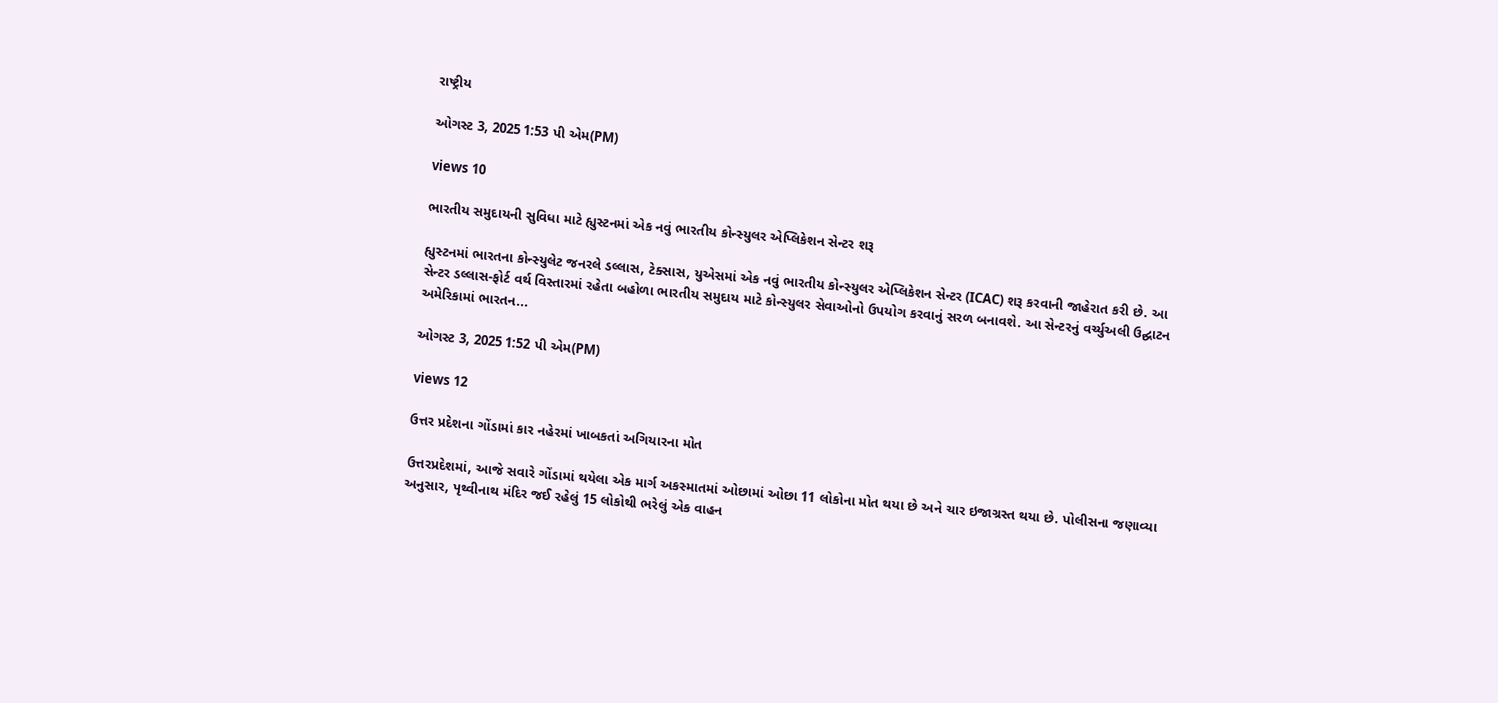રાષ્ટ્રીય

ઓગસ્ટ 3, 2025 1:53 પી એમ(PM)

views 10

ભારતીય સમુદાયની સુવિધા માટે હ્યુસ્ટનમાં એક નવું ભારતીય કોન્સ્યુલર એપ્લિકેશન સેન્ટર શરૂ

હ્યુસ્ટનમાં ભારતના કોન્સ્યુલેટ જનરલે ડલ્લાસ, ટેક્સાસ, યુએસમાં એક નવું ભારતીય કોન્સ્યુલર એપ્લિકેશન સેન્ટર (ICAC) શરૂ કરવાની જાહેરાત કરી છે. આ સેન્ટર ડલ્લાસ-ફોર્ટ વર્થ વિસ્તારમાં રહેતા બહોળા ભારતીય સમુદાય માટે કોન્સ્યુલર સેવાઓનો ઉપયોગ કરવાનું સરળ બનાવશે. આ સેન્ટરનું વર્ચ્યુઅલી ઉદ્ઘાટન અમેરિકામાં ભારતન...

ઓગસ્ટ 3, 2025 1:52 પી એમ(PM)

views 12

ઉત્તર પ્રદેશના ગોંડામાં કાર નહેરમાં ખાબકતાં અગિયારના મોત

ઉત્તરપ્રદેશમાં, આજે સવારે ગોંડામાં થયેલા એક માર્ગ અકસ્માતમાં ઓછામાં ઓછા 11 લોકોના મોત થયા છે અને ચાર ઇજાગ્રસ્ત થયા છે. પોલીસના જણાવ્યા અનુસાર, પૃથ્વીનાથ મંદિર જઈ રહેલું 15 લોકોથી ભરેલું એક વાહન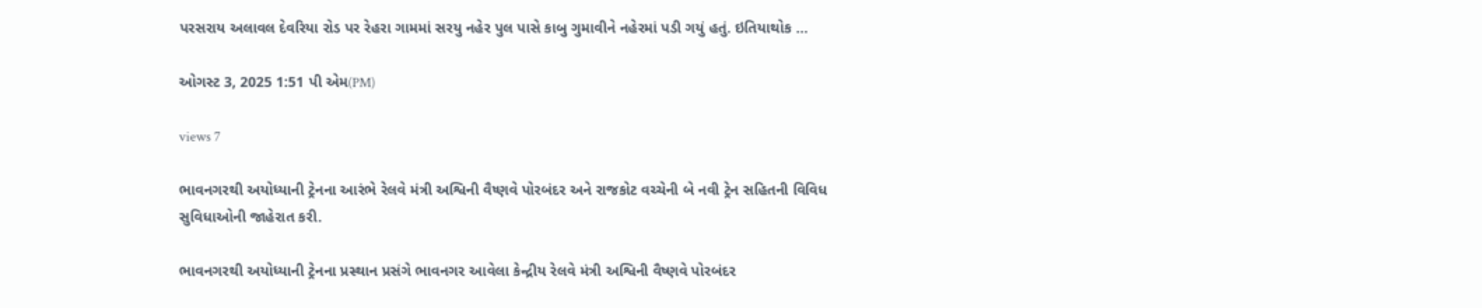પરસરાય અલાવલ દેવરિયા રોડ પર રેહરા ગામમાં સરયુ નહેર પુલ પાસે કાબુ ગુમાવીને નહેરમાં પડી ગયું હતું. ઇતિયાથોક ...

ઓગસ્ટ 3, 2025 1:51 પી એમ(PM)

views 7

ભાવનગરથી અયોધ્યાની ટ્રેનના આરંભે રેલવે મંત્રી અશ્વિની વૈષ્ણવે પોરબંદર અને રાજકોટ વચ્ચેની બે નવી ટ્રેન સહિતની વિવિધ સુવિધાઓની જાહેરાત કરી.

ભાવનગરથી અયોધ્યાની ટ્રેનના પ્રસ્થાન પ્રસંગે ભાવનગર આવેલા કેન્દ્રીય રેલવે મંત્રી અશ્વિની વૈષ્ણવે પોરબંદર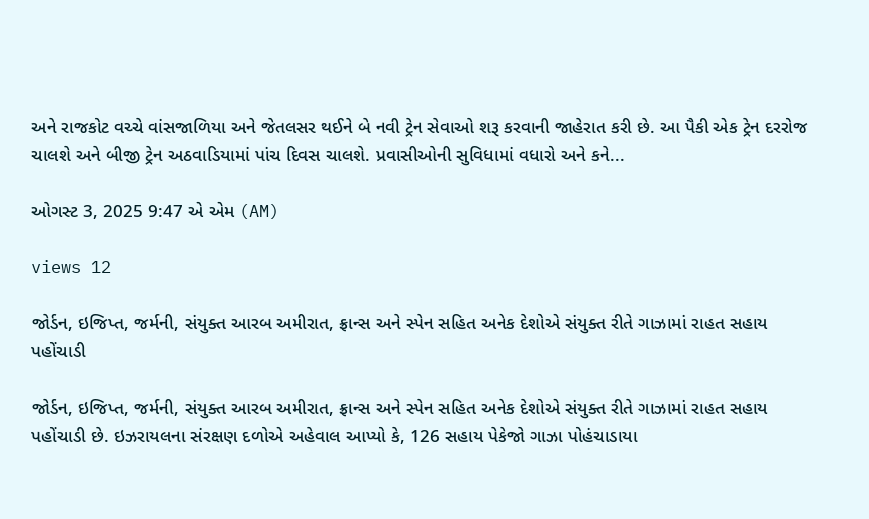અને રાજકોટ વચ્ચે વાંસજાળિયા અને જેતલસર થઈને બે નવી ટ્રેન સેવાઓ શરૂ કરવાની જાહેરાત કરી છે. આ પૈકી એક ટ્રેન દરરોજ ચાલશે અને બીજી ટ્રેન અઠવાડિયામાં પાંચ દિવસ ચાલશે. પ્રવાસીઓની સુવિધામાં વધારો અને કને...

ઓગસ્ટ 3, 2025 9:47 એ એમ (AM)

views 12

જોર્ડન, ઇજિપ્ત, જર્મની, સંયુક્ત આરબ અમીરાત, ફ્રાન્સ અને સ્પેન સહિત અનેક દેશોએ સંયુક્ત રીતે ગાઝામાં રાહત સહાય પહોંચાડી

જોર્ડન, ઇજિપ્ત, જર્મની, સંયુક્ત આરબ અમીરાત, ફ્રાન્સ અને સ્પેન સહિત અનેક દેશોએ સંયુક્ત રીતે ગાઝામાં રાહત સહાય પહોંચાડી છે. ઇઝરાયલના સંરક્ષણ દળોએ અહેવાલ આપ્યો કે, 126 સહાય પેકેજો ગાઝા પોહંચાડાયા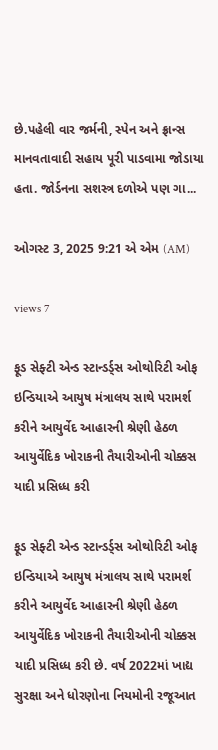છે.પહેલી વાર જર્મની, સ્પેન અને ફ્રાન્સ માનવતાવાદી સહાય પૂરી પાડવામા જોડાયા હતા. જોર્ડનના સશસ્ત્ર દળોએ પણ ગા...

ઓગસ્ટ 3, 2025 9:21 એ એમ (AM)

views 7

ફૂડ સેફ્ટી એન્ડ સ્ટાન્ડર્ડ્સ ઓથોરિટી ઓફ ઇન્ડિયાએ આયુષ મંત્રાલય સાથે પરામર્શ કરીને આયુર્વેદ આહારની શ્રેણી હેઠળ આયુર્વેદિક ખોરાકની તૈયારીઓની ચોક્કસ યાદી પ્રસિધ્ધ કરી

ફૂડ સેફ્ટી એન્ડ સ્ટાન્ડર્ડ્સ ઓથોરિટી ઓફ ઇન્ડિયાએ આયુષ મંત્રાલય સાથે પરામર્શ કરીને આયુર્વેદ આહારની શ્રેણી હેઠળ આયુર્વેદિક ખોરાકની તૈયારીઓની ચોક્કસ યાદી પ્રસિધ્ધ કરી છે. વર્ષ 2022માં ખાદ્ય સુરક્ષા અને ધોરણોના નિયમોની રજૂઆત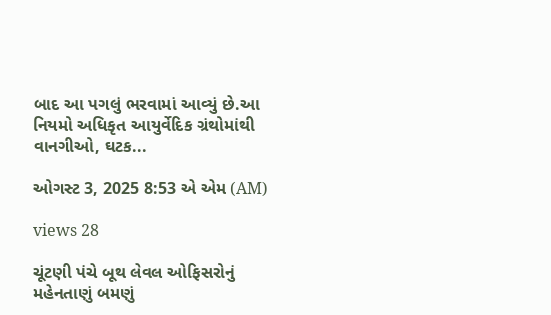બાદ આ પગલું ભરવામાં આવ્યું છે.આ નિયમો અધિકૃત આયુર્વેદિક ગ્રંથોમાંથી વાનગીઓ, ઘટક...

ઓગસ્ટ 3, 2025 8:53 એ એમ (AM)

views 28

ચૂંટણી પંચે બૂથ લેવલ ઓફિસરોનું મહેનતાણું બમણું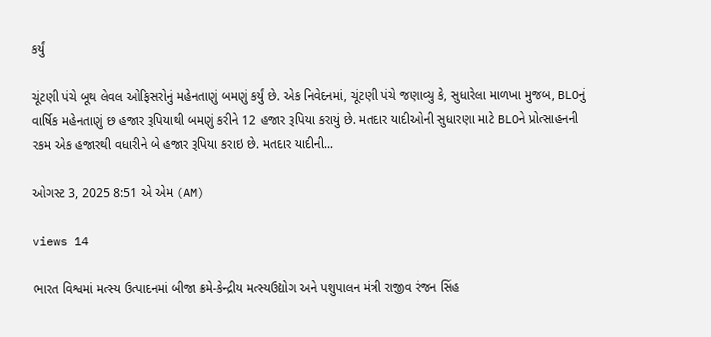કર્યું

ચૂંટણી પંચે બૂથ લેવલ ઓફિસરોનું મહેનતાણું બમણું કર્યું છે. એક નિવેદનમાં, ચૂંટણી પંચે જણાવ્યુ કે, સુધારેલા માળખા મુજબ, BLOનું વાર્ષિક મહેનતાણું છ હજાર રૂપિયાથી બમણું કરીને 12 હજાર રૂપિયા કરાયું છે. મતદાર યાદીઓની સુધારણા માટે BLOને પ્રોત્સાહનની રકમ એક હજારથી વધારીને બે હજાર રૂપિયા કરાઇ છે. મતદાર યાદીની...

ઓગસ્ટ 3, 2025 8:51 એ એમ (AM)

views 14

ભારત વિશ્વમાં મત્સ્ય ઉત્પાદનમાં બીજા ક્રમે-કેન્દ્રીય મત્સ્યઉદ્યોગ અને પશુપાલન મંત્રી રાજીવ રંજન સિંહ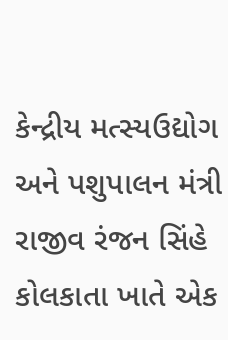કેન્દ્રીય મત્સ્યઉદ્યોગ અને પશુપાલન મંત્રી રાજીવ રંજન સિંહે કોલકાતા ખાતે એક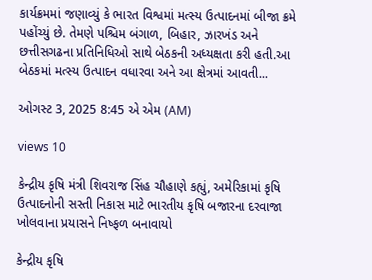કાર્યક્રમમાં જણાવ્યું કે ભારત વિશ્વમાં મત્સ્ય ઉત્પાદનમાં બીજા ક્રમે પહોંચ્યું છે. તેમણે પશ્ચિમ બંગાળ, બિહાર, ઝારખંડ અને છત્તીસગઢના પ્રતિનિધિઓ સાથે બેઠકની અધ્યક્ષતા કરી હતી.આ બેઠકમાં મત્સ્ય ઉત્પાદન વધારવા અને આ ક્ષેત્રમાં આવતી...

ઓગસ્ટ 3, 2025 8:45 એ એમ (AM)

views 10

કેન્દ્રીય કૃષિ મંત્રી શિવરાજ સિંહ ચૌહાણે કહ્યું, અમેરિકામાં કૃષિ ઉત્પાદનોની સસ્તી નિકાસ માટે ભારતીય કૃષિ બજારના દરવાજા ખોલવાના પ્રયાસને નિષ્ફળ બનાવાયો

કેન્દ્રીય કૃષિ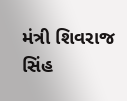મંત્રી શિવરાજ સિંહ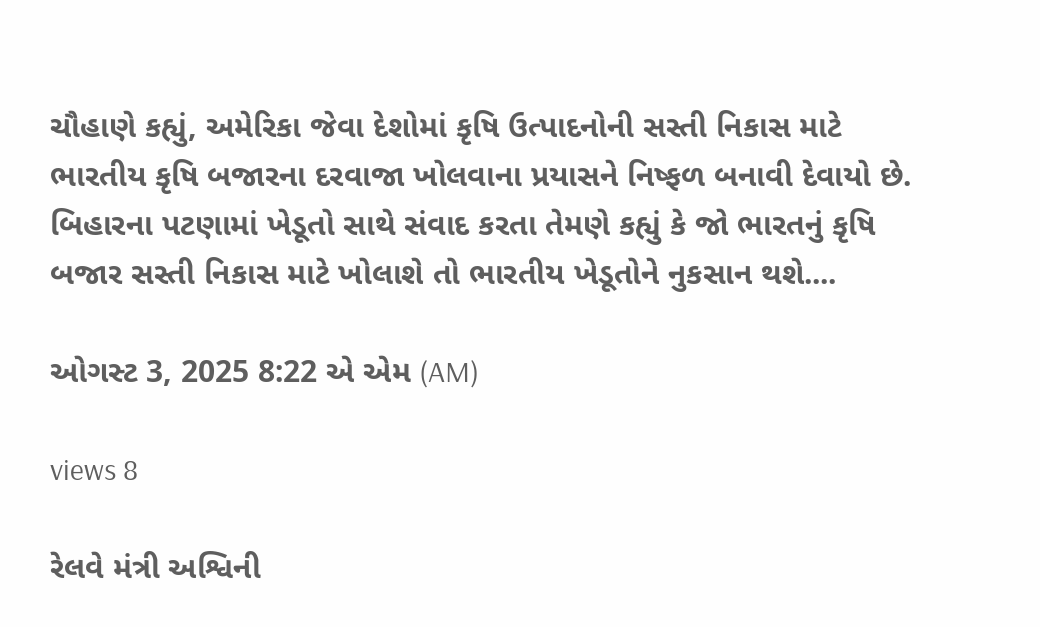ચૌહાણે કહ્યું, અમેરિકા જેવા દેશોમાં કૃષિ ઉત્પાદનોની સસ્તી નિકાસ માટે ભારતીય કૃષિ બજારના દરવાજા ખોલવાના પ્રયાસને નિષ્ફળ બનાવી દેવાયો છે. બિહારના પટણામાં ખેડૂતો સાથે સંવાદ કરતા તેમણે કહ્યું કે જો ભારતનું કૃષિ બજાર સસ્તી નિકાસ માટે ખોલાશે તો ભારતીય ખેડૂતોને નુકસાન થશે....

ઓગસ્ટ 3, 2025 8:22 એ એમ (AM)

views 8

રેલવે મંત્રી અશ્વિની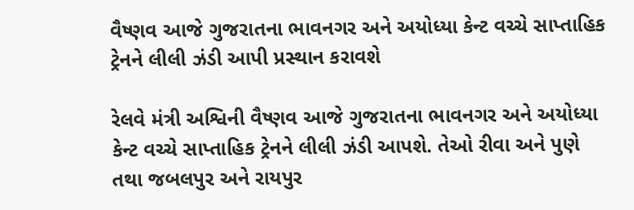વૈષ્ણવ આજે ગુજરાતના ભાવનગર અને અયોધ્યા કેન્ટ વચ્ચે સાપ્તાહિક ટ્રેનને લીલી ઝંડી આપી પ્રસ્થાન કરાવશે

રેલવે મંત્રી અશ્વિની વૈષ્ણવ આજે ગુજરાતના ભાવનગર અને અયોધ્યા કેન્ટ વચ્ચે સાપ્તાહિક ટ્રેનને લીલી ઝંડી આપશે. તેઓ રીવા અને પુણે તથા જબલપુર અને રાયપુર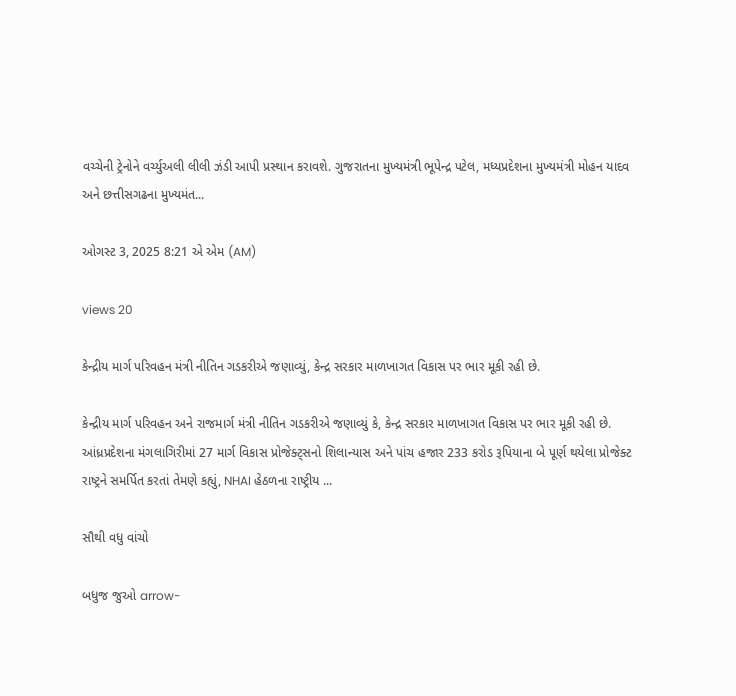વચ્ચેની ટ્રેનોને વર્ચ્યુઅલી લીલી ઝંડી આપી પ્રસ્થાન કરાવશે. ગુજરાતના મુખ્યમંત્રી ભૂપેન્દ્ર પટેલ, મધ્યપ્રદેશના મુખ્યમંત્રી મોહન યાદવ અને છત્તીસગઢના મુખ્યમંત...

ઓગસ્ટ 3, 2025 8:21 એ એમ (AM)

views 20

કેન્દ્રીય માર્ગ પરિવહન મંત્રી નીતિન ગડકરીએ જણાવ્યું, કેન્દ્ર સરકાર માળખાગત વિકાસ પર ભાર મૂકી રહી છે.

કેન્દ્રીય માર્ગ પરિવહન અને રાજમાર્ગ મંત્રી નીતિન ગડકરીએ જણાવ્યું કે, કેન્દ્ર સરકાર માળખાગત વિકાસ પર ભાર મૂકી રહી છે. આંધ્રપ્રદેશના મંગલાગિરીમાં 27 માર્ગ વિકાસ પ્રોજેક્ટ્સનો શિલાન્યાસ અને પાંચ હજાર 233 કરોડ રૂપિયાના બે પૂર્ણ થયેલા પ્રોજેક્ટ રાષ્ટ્રને સમર્પિત કરતાં તેમણે કહ્યું, NHAI હેઠળના રાષ્ટ્રીય ...

સૌથી વધુ વાંચો

બધુજ જુઓ arrow-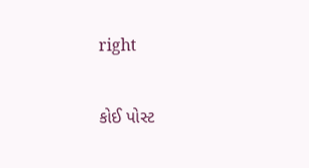right

કોઈ પોસ્ટ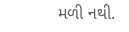મળી નથી.